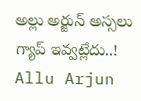అల్లు అర్జున్ అస్సలు గ్యాప్ ఇవ్వట్లేదు..!
Allu Arjun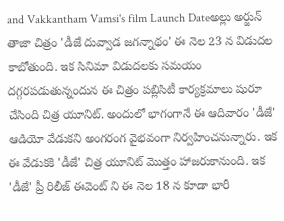and Vakkantham Vamsi's film Launch Dateఅల్లు అర్జున్ తాజా చిత్రం 'డీజే దువ్వాడ జగన్నాథం' ఈ నెల 23 న విడుదల కాబోతుంది. ఇక సినిమా విడుదలకు సమయం దగ్గరపడుతున్నందున ఈ చిత్రం పబ్లిసిటీ కార్యక్రమాలు షురూ చేసింది చిత్ర యూనిట్. అందులో భాగంగానే ఈ ఆదివారం 'డీజే' ఆడియో వేడుకని అంగరంగ వైభవంగా నిర్వహించనున్నారు. ఇక ఈ వేడుకకి 'డీజే' చిత్ర యూనిట్ మొత్తం హాజరుకానుంది. ఇక 'డీజే' ప్రీ రిలీజ్ ఈవెంట్ ని ఈ నెల 18 న కూడా భారీ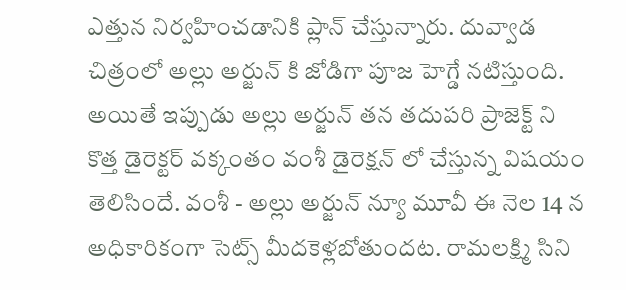ఎత్తున నిర్వహించడానికి ప్లాన్ చేస్తున్నారు. దువ్వాడ చిత్రంలో అల్లు అర్జున్ కి జోడిగా పూజ హెగ్డే నటిస్తుంది.
అయితే ఇప్పుడు అల్లు అర్జున్ తన తదుపరి ప్రాజెక్ట్ ని కొత్త డైరెక్టర్ వక్కంతం వంశీ డైరెక్షన్ లో చేస్తున్న విషయం తెలిసిందే. వంశీ - అల్లు అర్జున్ న్యూ మూవీ ఈ నెల 14 న అధికారికంగా సెట్స్ మీదకెళ్లబోతుందట. రామలక్ష్మి సిని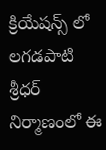క్రియేషన్స్ లో లగడపాటి శ్రీధర్ నిర్మాణంలో ఈ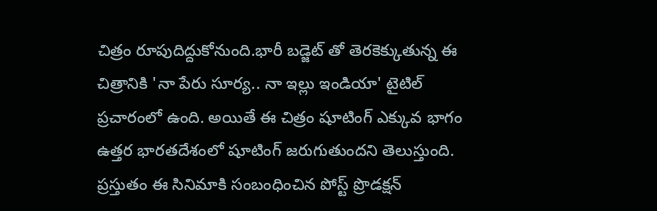చిత్రం రూపుదిద్దుకోనుంది.భారీ బడ్జెట్ తో తెరకెక్కుతున్న ఈ చిత్రానికి 'నా పేరు సూర్య.. నా ఇల్లు ఇండియా' టైటిల్ ప్రచారంలో ఉంది. అయితే ఈ చిత్రం షూటింగ్ ఎక్కువ భాగం ఉత్తర భారతదేశంలో షూటింగ్ జరుగుతుందని తెలుస్తుంది. ప్రస్తుతం ఈ సినిమాకి సంబంధించిన పోస్ట్ ప్రొడక్షన్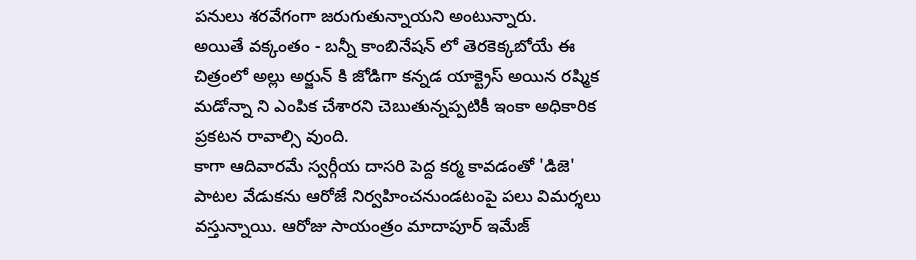పనులు శరవేగంగా జరుగుతున్నాయని అంటున్నారు.
అయితే వక్కంతం - బన్నీ కాంబినేషన్ లో తెరకెక్కబోయే ఈ చిత్రంలో అల్లు అర్జున్ కి జోడిగా కన్నడ యాక్ట్రెస్ అయిన రష్మిక మడోన్నా ని ఎంపిక చేశారని చెబుతున్నప్పటికీ ఇంకా అధికారిక ప్రకటన రావాల్సి వుంది.
కాగా ఆదివారమే స్వర్గీయ దాసరి పెద్ద కర్మ కావడంతో 'డిజె' పాటల వేడుకను ఆరోజే నిర్వహించనుండటంపై పలు విమర్శలు వస్తున్నాయి. ఆరోజు సాయంత్రం మాదాపూర్ ఇమేజ్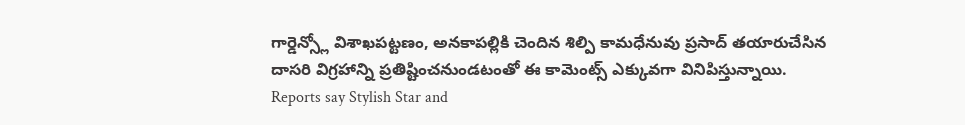గార్డెన్స్లో విశాఖపట్టణం, అనకాపల్లికి చెందిన శిల్పి కామధేనువు ప్రసాద్ తయారుచేసిన దాసరి విగ్రహాన్ని ప్రతిష్టించనుండటంతో ఈ కామెంట్స్ ఎక్కువగా వినిపిస్తున్నాయి.
Reports say Stylish Star and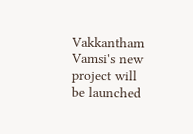Vakkantham Vamsi's new project will be launched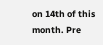on 14th of this month. Pre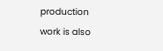production work is also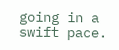going in a swift pace.